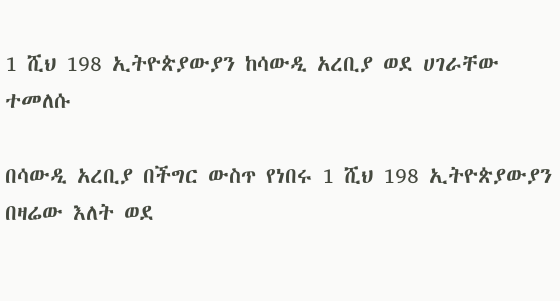1 ሺህ 198 ኢትዮጵያውያን ከሳውዲ አረቢያ ወደ ሀገራቸው ተመለሱ

በሳውዲ አረቢያ በችግር ውስጥ የነበሩ 1 ሺህ 198 ኢትዮጵያውያን በዛሬው እለት ወደ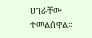ሀገራቸው ተመልሰዋል።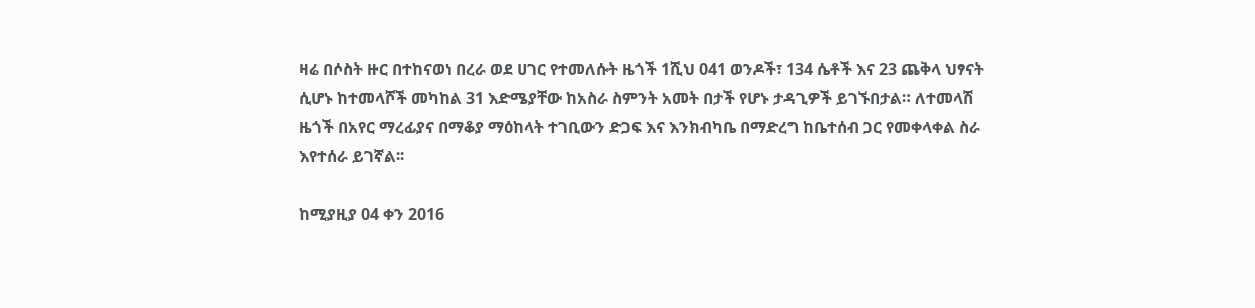ዛሬ በሶስት ዙር በተከናወነ በረራ ወደ ሀገር የተመለሱት ዜጎች 1ሺህ 041 ወንዶች፣ 134 ሴቶች እና 23 ጨቅላ ህፃናት ሲሆኑ ከተመላሾች መካከል 31 እድሜያቸው ከአስራ ስምንት አመት በታች የሆኑ ታዳጊዎች ይገኙበታል። ለተመላሽ ዜጎች በአየር ማረፊያና በማቆያ ማዕከላት ተገቢውን ድጋፍ እና እንክብካቤ በማድረግ ከቤተሰብ ጋር የመቀላቀል ስራ እየተሰራ ይገኛል፡፡

ከሚያዚያ 04 ቀን 2016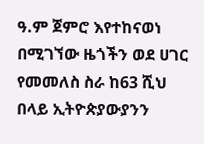ዓ.ም ጀምሮ እየተከናወነ በሚገኘው ዜጎችን ወደ ሀገር የመመለስ ስራ ከ63 ሺህ በላይ ኢትዮጵያውያንን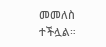መመለስ ተችሏል።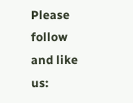Please follow and like us: